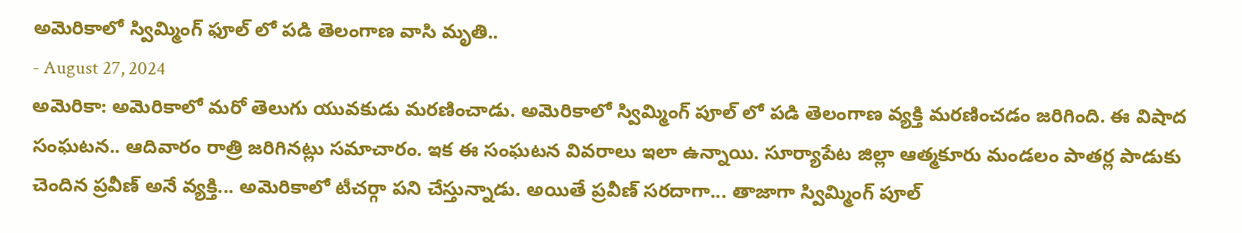అమెరికాలో స్విమ్మింగ్ ఫూల్ లో పడి తెలంగాణ వాసి మృతి..
- August 27, 2024
అమెరికా: అమెరికాలో మరో తెలుగు యువకుడు మరణించాడు. అమెరికాలో స్విమ్మింగ్ పూల్ లో పడి తెలంగాణ వ్యక్తి మరణించడం జరిగింది. ఈ విషాద సంఘటన.. ఆదివారం రాత్రి జరిగినట్లు సమాచారం. ఇక ఈ సంఘటన వివరాలు ఇలా ఉన్నాయి. సూర్యాపేట జిల్లా ఆత్మకూరు మండలం పాతర్ల పాడుకు చెందిన ప్రవీణ్ అనే వ్యక్తి... అమెరికాలో టీచర్గా పని చేస్తున్నాడు. అయితే ప్రవీణ్ సరదాగా... తాజాగా స్విమ్మింగ్ పూల్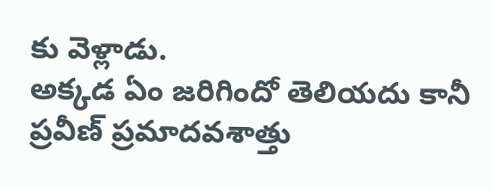కు వెళ్లాడు.
అక్కడ ఏం జరిగిందో తెలియదు కానీ ప్రవీణ్ ప్రమాదవశాత్తు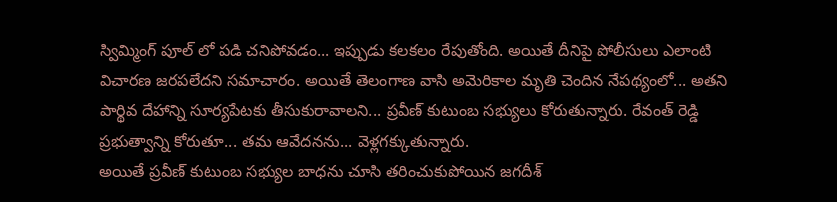స్విమ్మింగ్ పూల్ లో పడి చనిపోవడం... ఇప్పుడు కలకలం రేపుతోంది. అయితే దీనిపై పోలీసులు ఎలాంటి విచారణ జరపలేదని సమాచారం. అయితే తెలంగాణ వాసి అమెరికాల మృతి చెందిన నేపథ్యంలో... అతని పార్థివ దేహాన్ని సూర్యపేటకు తీసుకురావాలని... ప్రవీణ్ కుటుంబ సభ్యులు కోరుతున్నారు. రేవంత్ రెడ్డి ప్రభుత్వాన్ని కోరుతూ... తమ ఆవేదనను... వెళ్లగక్కుతున్నారు.
అయితే ప్రవీణ్ కుటుంబ సభ్యుల బాధను చూసి తరించుకుపోయిన జగదీశ్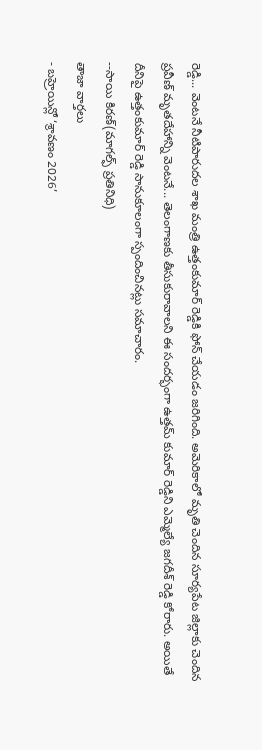రెడ్డి... వెంటనే నీటిపారుదల శాఖ మంత్రి ఉత్తంకుమార్ రెడ్డికి ఫోన్ చేయడం జరిగింది. అమెరికాలో మృతి చెందిన సూర్యపేట జిల్లాకు చెందిన ప్రవీణ్ మృతదేహాన్ని వెంటనే... తెలంగాణకు తీసుకురావాలని ఈ సందర్భంగా ఉత్తమ్ కుమార్ రెడ్డిని ఎమ్మెల్యే జగదీశ్ రెడ్డి కోరారు. అయితే దీనిపై ఉత్తంకుమార్ రెడ్డి సానుకూలంగా స్పందించినట్లు సమాచారం.
--సాయి కిరణ్(మాగల్ఫ్ ప్రతినిధి)
తాజా వార్తలు
- బహ్రెయిన్లో ‘శ్రావణం 2026’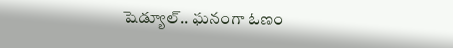షెడ్యూల్.. ఘనంగా ఓణం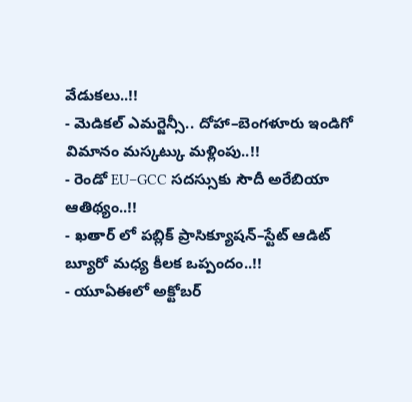వేడుకలు..!!
- మెడికల్ ఎమర్జెన్సీ.. దోహా–బెంగళూరు ఇండిగో విమానం మస్కట్కు మళ్లింపు..!!
- రెండో EU–GCC సదస్సుకు సౌదీ అరేబియా ఆతిథ్యం..!!
- ఖతార్ లో పబ్లిక్ ప్రాసిక్యూషన్–స్టేట్ ఆడిట్ బ్యూరో మధ్య కీలక ఒప్పందం..!!
- యూఏఈలో అక్టోబర్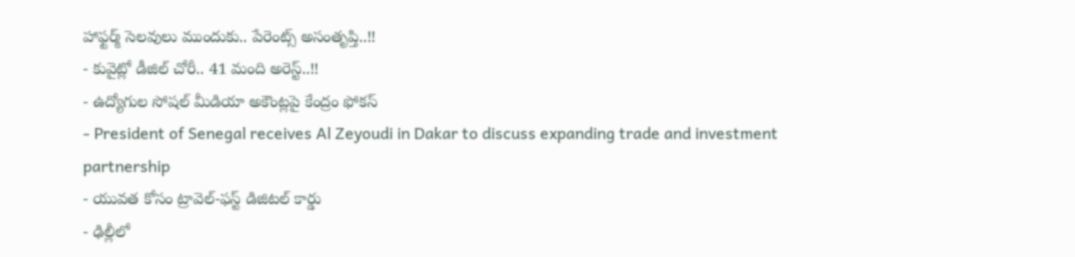హాఫ్టర్మ్ సెలవులు ముందుకు.. పేరెంట్స్ అసంతృప్తి..!!
- కువైట్లో డీజిల్ చోరీ.. 41 మంది అరెస్ట్..!!
- ఉద్యోగుల సోషల్ మీడియా అకౌంట్లపై కేంద్రం ఫోకస్
- President of Senegal receives Al Zeyoudi in Dakar to discuss expanding trade and investment partnership
- యువత కోసం ట్రావెల్-ఫస్ట్ డిజిటల్ కార్డు
- ఢిల్లీలో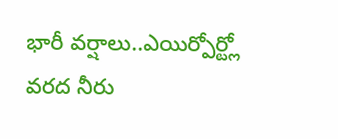భారీ వర్షాలు..ఎయిర్పోర్ట్లో వరద నీరు